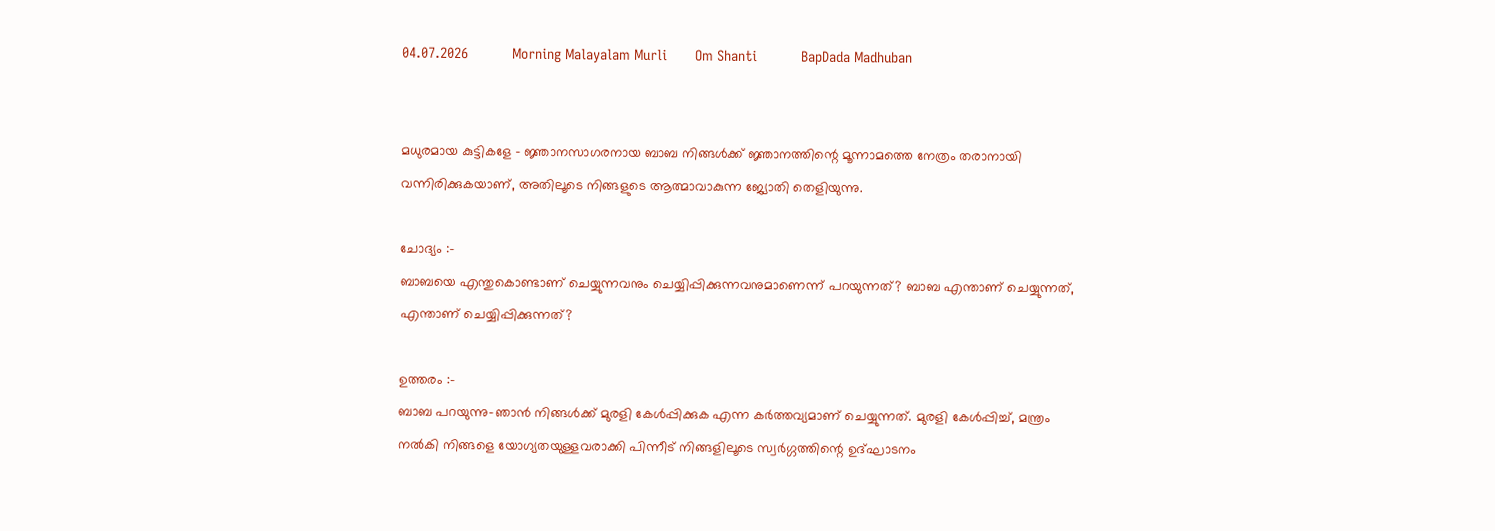04.07.2026           Morning Malayalam Murli       Om Shanti           BapDada Madhuban


മധുരമായ കുട്ടികളേ - ജ്ഞാനസാഗരനായ ബാബ നിങ്ങൾക്ക് ജ്ഞാനത്തിന്റെ മൂന്നാമത്തെ നേത്രം തരാനായി വന്നിരിക്കുകയാണ്, അതിലൂടെ നിങ്ങളുടെ ആത്മാവാകുന്ന ജ്യോതി തെളിയുന്നു.

ചോദ്യം :-
ബാബയെ എന്തുകൊണ്ടാണ് ചെയ്യുന്നവനും ചെയ്യിപ്പിക്കുന്നവനുമാണെന്ന് പറയുന്നത്? ബാബ എന്താണ് ചെയ്യുന്നത്, എന്താണ് ചെയ്യിപ്പിക്കുന്നത്?

ഉത്തരം :-
ബാബ പറയുന്നു-ഞാൻ നിങ്ങൾക്ക് മുരളി കേൾപ്പിക്കുക എന്ന കർത്തവ്യമാണ് ചെയ്യുന്നത്. മുരളി കേൾപ്പിച്ച്, മന്ത്രം നൽകി നിങ്ങളെ യോഗ്യതയുള്ളവരാക്കി പിന്നീട് നിങ്ങളിലൂടെ സ്വർഗ്ഗത്തിന്റെ ഉദ്ഘാടനം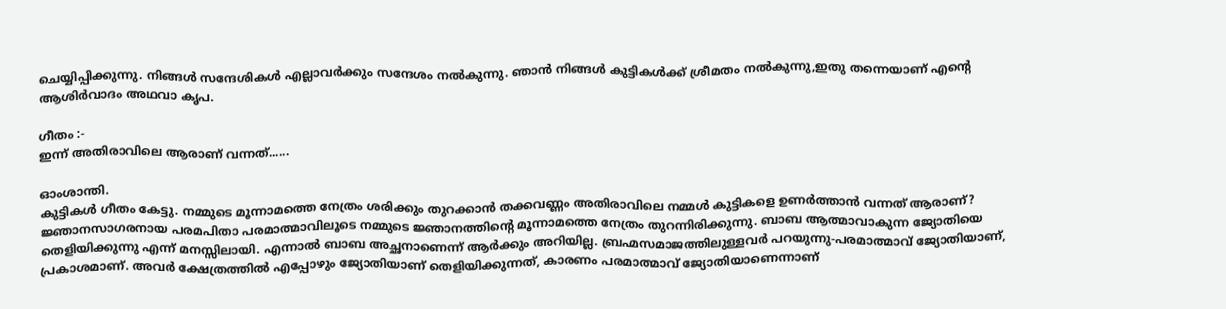ചെയ്യിപ്പിക്കുന്നു. നിങ്ങൾ സന്ദേശികൾ എല്ലാവർക്കും സന്ദേശം നൽകുന്നു. ഞാൻ നിങ്ങൾ കുട്ടികൾക്ക് ശ്രീമതം നൽകുന്നു,ഇതു തന്നെയാണ് എന്റെ ആശിർവാദം അഥവാ കൃപ.

ഗീതം :-
ഇന്ന് അതിരാവിലെ ആരാണ് വന്നത്......

ഓംശാന്തി.
കുട്ടികൾ ഗീതം കേട്ടു. നമ്മുടെ മൂന്നാമത്തെ നേത്രം ശരിക്കും തുറക്കാൻ തക്കവണ്ണം അതിരാവിലെ നമ്മൾ കുട്ടികളെ ഉണർത്താൻ വന്നത് ആരാണ്? ജ്ഞാനസാഗരനായ പരമപിതാ പരമാത്മാവിലൂടെ നമ്മുടെ ജ്ഞാനത്തിന്റെ മൂന്നാമത്തെ നേത്രം തുറന്നിരിക്കുന്നു. ബാബ ആത്മാവാകുന്ന ജ്യോതിയെ തെളിയിക്കുന്നു എന്ന് മനസ്സിലായി. എന്നാൽ ബാബ അച്ഛനാണെന്ന് ആർക്കും അറിയില്ല. ബ്രഹ്മസമാജത്തിലുള്ളവർ പറയുന്നു-പരമാത്മാവ് ജ്യോതിയാണ്, പ്രകാശമാണ്. അവർ ക്ഷേത്രത്തിൽ എപ്പോഴും ജ്യോതിയാണ് തെളിയിക്കുന്നത്, കാരണം പരമാത്മാവ് ജ്യോതിയാണെന്നാണ്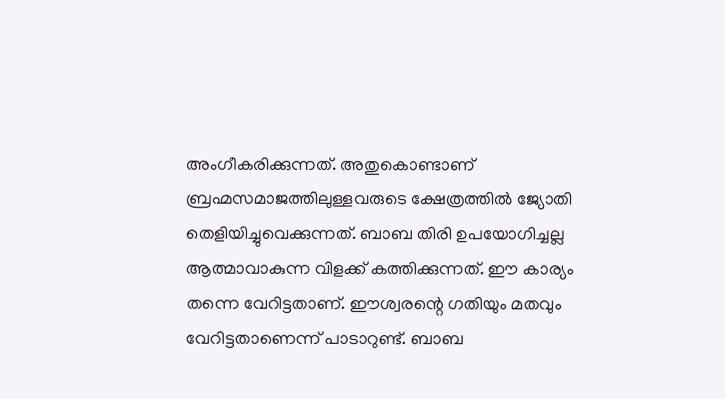അംഗീകരിക്കുന്നത്. അതുകൊണ്ടാണ് ബ്രഹ്മസമാജത്തിലുള്ളവരുടെ ക്ഷേത്രത്തിൽ ജ്യോതി തെളിയിച്ചുവെക്കുന്നത്. ബാബ തിരി ഉപയോഗിച്ചല്ല ആത്മാവാകുന്ന വിളക്ക് കത്തിക്കുന്നത്. ഈ കാര്യം തന്നെ വേറിട്ടതാണ്. ഈശ്വരന്റെ ഗതിയും മതവും വേറിട്ടതാണെന്ന് പാടാറുണ്ട്. ബാബ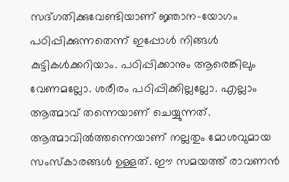സദ്ഗതിക്കുവേണ്ടിയാണ് ജ്ഞാന-യോഗം പഠിപ്പിക്കുന്നതെന്ന് ഇപ്പോൾ നിങ്ങൾ കുട്ടികൾക്കറിയാം. പഠിപ്പിക്കാനും ആരെങ്കിലും വേണമല്ലോ. ശരീരം പഠിപ്പിക്കില്ലല്ലോ. എല്ലാം ആത്മാവ് തന്നെയാണ് ചെയ്യുന്നത്. ആത്മാവിൽത്തന്നെയാണ് നല്ലതും മോശവുമായ സംസ്കാരങ്ങൾ ഉള്ളത്. ഈ സമയത്ത് രാവണൻ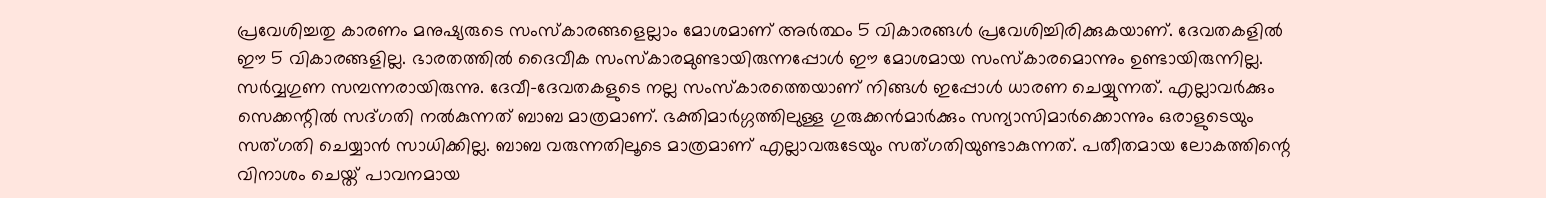പ്രവേശിച്ചതു കാരണം മനുഷ്യരുടെ സംസ്കാരങ്ങളെല്ലാം മോശമാണ് അർത്ഥം 5 വികാരങ്ങൾ പ്രവേശിച്ചിരിക്കുകയാണ്. ദേവതകളിൽ ഈ 5 വികാരങ്ങളില്ല. ഭാരതത്തിൽ ദൈവീക സംസ്കാരമുണ്ടായിരുന്നപ്പോൾ ഈ മോശമായ സംസ്കാരമൊന്നും ഉണ്ടായിരുന്നില്ല. സർവ്വഗുണ സമ്പന്നരായിരുന്നു. ദേവീ-ദേവതകളുടെ നല്ല സംസ്കാരത്തെയാണ് നിങ്ങൾ ഇപ്പോൾ ധാരണ ചെയ്യുന്നത്. എല്ലാവർക്കും സെക്കന്റിൽ സദ്ഗതി നൽകുന്നത് ബാബ മാത്രമാണ്. ഭക്തിമാർഗ്ഗത്തിലുള്ള ഗുരുക്കൻമാർക്കും സന്യാസിമാർക്കൊന്നും ഒരാളുടെയും സത്ഗതി ചെയ്യാൻ സാധിക്കില്ല. ബാബ വരുന്നതിലൂടെ മാത്രമാണ് എല്ലാവരുടേയും സത്ഗതിയുണ്ടാകുന്നത്. പതീതമായ ലോകത്തിന്റെ വിനാശം ചെയ്ത് പാവനമായ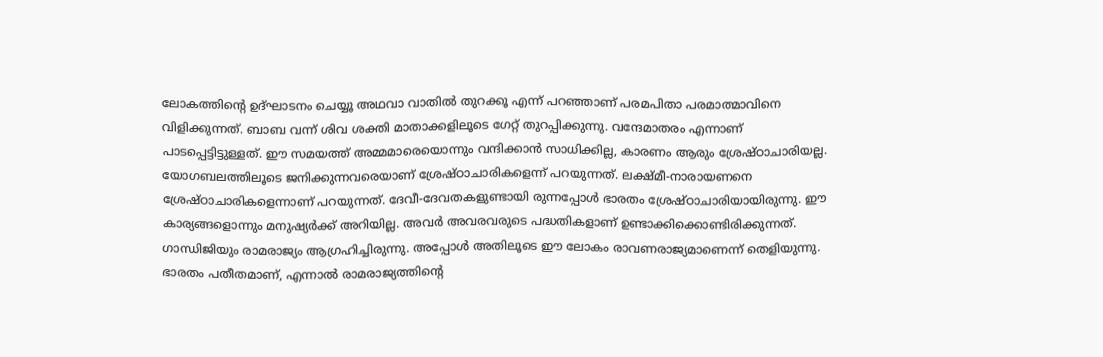ലോകത്തിന്റെ ഉദ്ഘാടനം ചെയ്യൂ അഥവാ വാതിൽ തുറക്കൂ എന്ന് പറഞ്ഞാണ് പരമപിതാ പരമാത്മാവിനെ വിളിക്കുന്നത്. ബാബ വന്ന് ശിവ ശക്തി മാതാക്കളിലൂടെ ഗേറ്റ് തുറപ്പിക്കുന്നു. വന്ദേമാതരം എന്നാണ് പാടപ്പെട്ടിട്ടുള്ളത്. ഈ സമയത്ത് അമ്മമാരെയൊന്നും വന്ദിക്കാൻ സാധിക്കില്ല, കാരണം ആരും ശ്രേഷ്ഠാചാരിയല്ല. യോഗബലത്തിലൂടെ ജനിക്കുന്നവരെയാണ് ശ്രേഷ്ഠാചാരികളെന്ന് പറയുന്നത്. ലക്ഷ്മീ-നാരായണനെ ശ്രേഷ്ഠാചാരികളെന്നാണ് പറയുന്നത്. ദേവീ-ദേവതകളുണ്ടായി രുന്നപ്പോൾ ഭാരതം ശ്രേഷ്ഠാചാരിയായിരുന്നു. ഈ കാര്യങ്ങളൊന്നും മനുഷ്യർക്ക് അറിയില്ല. അവർ അവരവരുടെ പദ്ധതികളാണ് ഉണ്ടാക്കിക്കൊണ്ടിരിക്കുന്നത്. ഗാന്ധിജിയും രാമരാജ്യം ആഗ്രഹിച്ചിരുന്നു. അപ്പോൾ അതിലൂടെ ഈ ലോകം രാവണരാജ്യമാണെന്ന് തെളിയുന്നു. ഭാരതം പതീതമാണ്, എന്നാൽ രാമരാജ്യത്തിന്റെ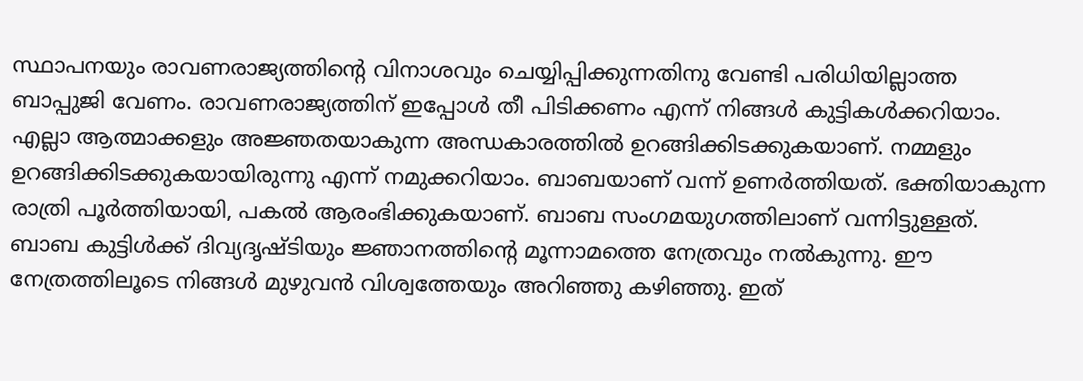സ്ഥാപനയും രാവണരാജ്യത്തിന്റെ വിനാശവും ചെയ്യിപ്പിക്കുന്നതിനു വേണ്ടി പരിധിയില്ലാത്ത ബാപ്പുജി വേണം. രാവണരാജ്യത്തിന് ഇപ്പോൾ തീ പിടിക്കണം എന്ന് നിങ്ങൾ കുട്ടികൾക്കറിയാം. എല്ലാ ആത്മാക്കളും അജ്ഞതയാകുന്ന അന്ധകാരത്തിൽ ഉറങ്ങിക്കിടക്കുകയാണ്. നമ്മളും ഉറങ്ങിക്കിടക്കുകയായിരുന്നു എന്ന് നമുക്കറിയാം. ബാബയാണ് വന്ന് ഉണർത്തിയത്. ഭക്തിയാകുന്ന രാത്രി പൂർത്തിയായി, പകൽ ആരംഭിക്കുകയാണ്. ബാബ സംഗമയുഗത്തിലാണ് വന്നിട്ടുള്ളത്. ബാബ കുട്ടിൾക്ക് ദിവ്യദൃഷ്ടിയും ജ്ഞാനത്തിന്റെ മൂന്നാമത്തെ നേത്രവും നൽകുന്നു. ഈ നേത്രത്തിലൂടെ നിങ്ങൾ മുഴുവൻ വിശ്വത്തേയും അറിഞ്ഞു കഴിഞ്ഞു. ഇത്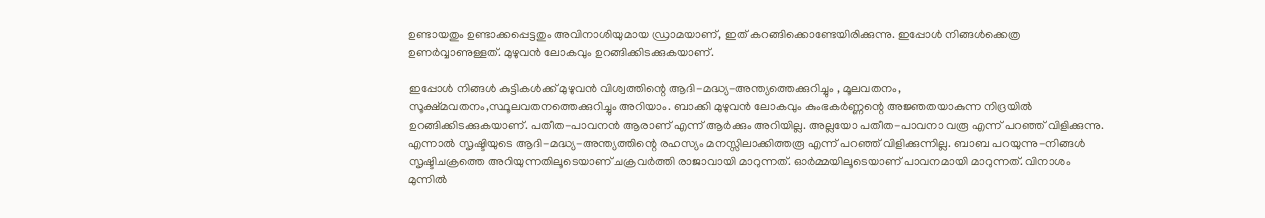ഉണ്ടായതും ഉണ്ടാക്കപ്പെട്ടതും അവിനാശിയുമായ ഡ്രാമയാണ്, ഇത് കറങ്ങിക്കൊണ്ടേയിരിക്കുന്നു. ഇപ്പോൾ നിങ്ങൾക്കെത്ര ഉണർവ്വാണുള്ളത്. മുഴുവൻ ലോകവും ഉറങ്ങിക്കിടക്കുകയാണ്.

ഇപ്പോൾ നിങ്ങൾ കുട്ടികൾക്ക് മുഴുവൻ വിശ്വത്തിന്റെ ആദി-മദ്ധ്യ-അന്ത്യത്തെക്കുറിച്ചും , മൂലവതനം, സൂക്ഷ്മവതനം,സ്ഥൂലവതനത്തെക്കുറിച്ചും അറിയാം. ബാക്കി മുഴുവൻ ലോകവും കുംഭകർണ്ണന്റെ അജ്ഞതയാകുന്ന നിദ്രയിൽ ഉറങ്ങിക്കിടക്കുകയാണ്. പതീത-പാവനൻ ആരാണ് എന്ന് ആർക്കും അറിയില്ല. അല്ലയോ പതീത-പാവനാ വരൂ എന്ന് പറഞ്ഞ് വിളിക്കുന്നു. എന്നാൽ സൃഷ്ടിയുടെ ആദി-മദ്ധ്യ-അന്ത്യത്തിന്റെ രഹസ്യം മനസ്സിലാക്കിത്തരൂ എന്ന് പറഞ്ഞ് വിളിക്കുന്നില്ല. ബാബ പറയുന്നു-നിങ്ങൾ സൃഷ്ടിചക്രത്തെ അറിയുന്നതിലൂടെയാണ് ചക്രവർത്തി രാജാവായി മാറുന്നത്. ഓർമ്മയിലൂടെയാണ് പാവനമായി മാറുന്നത്. വിനാശം മുന്നിൽ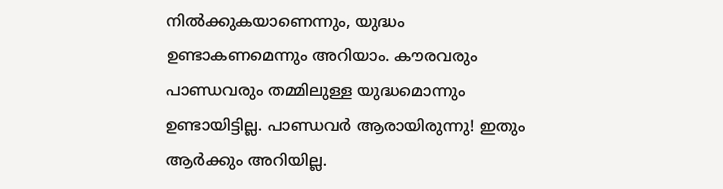നിൽക്കുകയാണെന്നും, യുദ്ധം ഉണ്ടാകണമെന്നും അറിയാം. കൗരവരും പാണ്ഡവരും തമ്മിലുള്ള യുദ്ധമൊന്നും ഉണ്ടായിട്ടില്ല. പാണ്ഡവർ ആരായിരുന്നു! ഇതും ആർക്കും അറിയില്ല.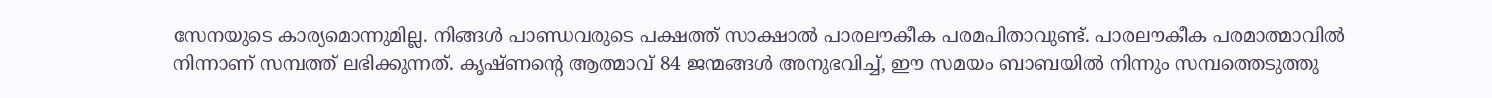സേനയുടെ കാര്യമൊന്നുമില്ല. നിങ്ങൾ പാണ്ഡവരുടെ പക്ഷത്ത് സാക്ഷാൽ പാരലൗകീക പരമപിതാവുണ്ട്. പാരലൗകീക പരമാത്മാവിൽ നിന്നാണ് സമ്പത്ത് ലഭിക്കുന്നത്. കൃഷ്ണന്റെ ആത്മാവ് 84 ജന്മങ്ങൾ അനുഭവിച്ച്, ഈ സമയം ബാബയിൽ നിന്നും സമ്പത്തെടുത്തു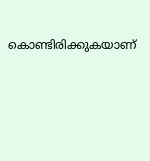കൊണ്ടിരിക്കുകയാണ്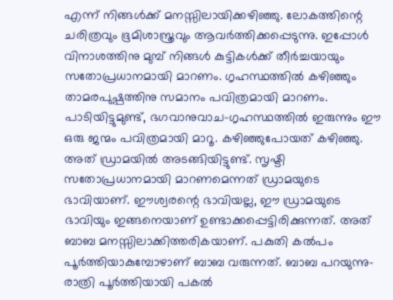എന്ന് നിങ്ങൾക്ക് മനസ്സിലായിക്കഴിഞ്ഞു. ലോകത്തിന്റെ ചരിത്രവും ഭൂമിശാസ്ത്രവും ആവർത്തിക്കപ്പെടുന്നു. ഇപ്പോൾ വിനാശത്തിനു മുമ്പ് നിങ്ങൾ കുട്ടികൾക്ക് തീർച്ചയായും സതോപ്രധാനമായി മാറണം. ഗൃഹസ്ഥത്തിൽ കഴിഞ്ഞും താമരപുഷ്പത്തിനു സമാനം പവിത്രമായി മാറണം. പാടിയിട്ടുമുണ്ട്, ഭഗവാനുവാച-ഗൃഹസ്ഥത്തിൽ ഇരുന്നും ഈ ഒരു ജന്മം പവിത്രമായി മാറൂ. കഴിഞ്ഞുപോയത് കഴിഞ്ഞു. അത് ഡ്രാമയിൽ അടങ്ങിയിട്ടുണ്ട്. സൃഷ്ടി സതോപ്രധാനമായി മാറണമെന്നത് ഡ്രാമയുടെ ഭാവിയാണ്. ഈശ്വരന്റെ ഭാവിയല്ല, ഈ ഡ്രാമയുടെ ഭാവിയും ഇങ്ങനെയാണ് ഉണ്ടാക്കപ്പെട്ടിരിക്കുന്നത്. അത് ബാബ മനസ്സിലാക്കിത്തരികയാണ്. പകുതി കൽപം പൂർത്തിയാകുമ്പോഴാണ് ബാബ വരുന്നത്. ബാബ പറയുന്നു- രാത്രി പൂർത്തിയായി പകൽ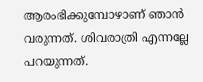ആരംഭിക്കുമ്പോഴാണ് ഞാൻ വരുന്നത്. ശിവരാത്രി എന്നല്ലേ പറയുന്നത്.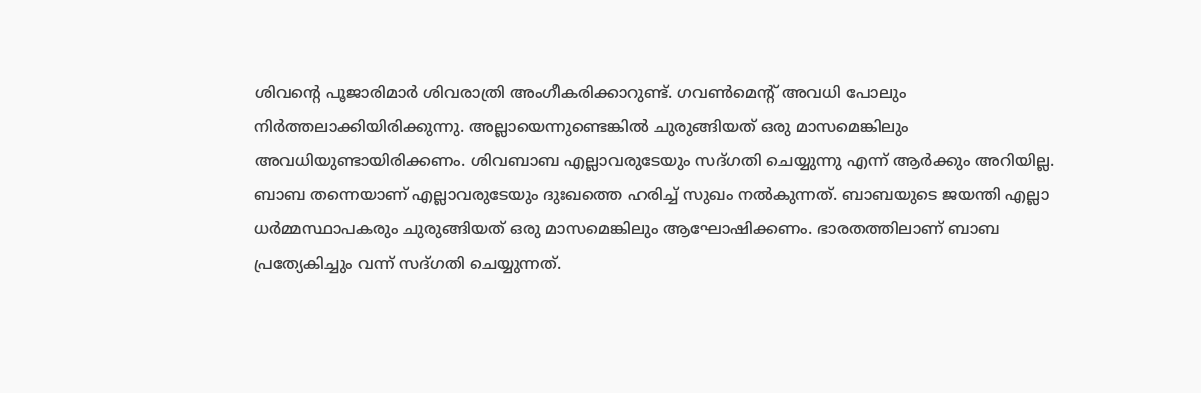ശിവന്റെ പൂജാരിമാർ ശിവരാത്രി അംഗീകരിക്കാറുണ്ട്. ഗവൺമെന്റ് അവധി പോലും നിർത്തലാക്കിയിരിക്കുന്നു. അല്ലായെന്നുണ്ടെങ്കിൽ ചുരുങ്ങിയത് ഒരു മാസമെങ്കിലും അവധിയുണ്ടായിരിക്കണം. ശിവബാബ എല്ലാവരുടേയും സദ്ഗതി ചെയ്യുന്നു എന്ന് ആർക്കും അറിയില്ല. ബാബ തന്നെയാണ് എല്ലാവരുടേയും ദുഃഖത്തെ ഹരിച്ച് സുഖം നൽകുന്നത്. ബാബയുടെ ജയന്തി എല്ലാ ധർമ്മസ്ഥാപകരും ചുരുങ്ങിയത് ഒരു മാസമെങ്കിലും ആഘോഷിക്കണം. ഭാരതത്തിലാണ് ബാബ പ്രത്യേകിച്ചും വന്ന് സദ്ഗതി ചെയ്യുന്നത്.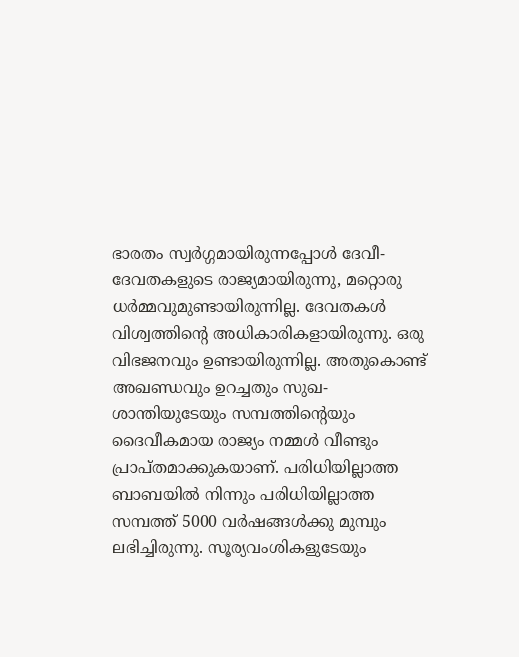ഭാരതം സ്വർഗ്ഗമായിരുന്നപ്പോൾ ദേവീ-ദേവതകളുടെ രാജ്യമായിരുന്നു, മറ്റൊരു ധർമ്മവുമുണ്ടായിരുന്നില്ല. ദേവതകൾ വിശ്വത്തിന്റെ അധികാരികളായിരുന്നു. ഒരു വിഭജനവും ഉണ്ടായിരുന്നില്ല. അതുകൊണ്ട് അഖണ്ഡവും ഉറച്ചതും സുഖ-ശാന്തിയുടേയും സമ്പത്തിന്റെയും ദൈവീകമായ രാജ്യം നമ്മൾ വീണ്ടും പ്രാപ്തമാക്കുകയാണ്. പരിധിയില്ലാത്ത ബാബയിൽ നിന്നും പരിധിയില്ലാത്ത സമ്പത്ത് 5000 വർഷങ്ങൾക്കു മുമ്പും ലഭിച്ചിരുന്നു. സൂര്യവംശികളുടേയും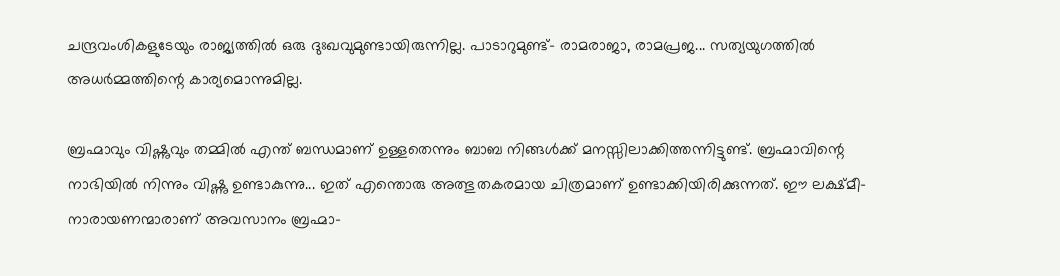ചന്ദ്രവംശികളുടേയും രാജ്യത്തിൽ ഒരു ദുഃഖവുമുണ്ടായിരുന്നില്ല. പാടാറുമുണ്ട്- രാമരാജാ, രാമപ്രജ... സത്യയുഗത്തിൽ അധർമ്മത്തിന്റെ കാര്യമൊന്നുമില്ല.

ബ്രഹ്മാവും വിഷ്ണുവും തമ്മിൽ എന്ത് ബന്ധമാണ് ഉള്ളതെന്നും ബാബ നിങ്ങൾക്ക് മനസ്സിലാക്കിത്തന്നിട്ടുണ്ട്. ബ്രഹ്മാവിന്റെ നാഭിയിൽ നിന്നും വിഷ്ണു ഉണ്ടാകുന്നു... ഇത് എന്തൊരു അത്ഭുതകരമായ ചിത്രമാണ് ഉണ്ടാക്കിയിരിക്കുന്നത്. ഈ ലക്ഷ്മീ-നാരായണന്മാരാണ് അവസാനം ബ്രഹ്മാ-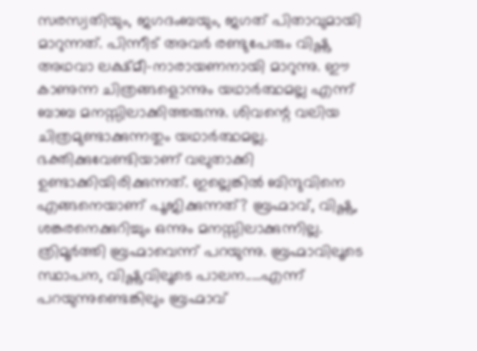സരസ്വതിയും, ജഗദംബയും, ജഗത് പിതാവുമായി മാറുന്നത്. പിന്നീട് അവർ രണ്ടുപേരും വിഷ്ണു അഥവാ ലക്ഷ്മീ-നാരായണനായി മാറുന്നു. ഈ കാണുന്ന ചിത്രങ്ങളൊന്നും യഥാർത്ഥമല്ല എന്ന് ബാബ മനസ്സിലാക്കിത്തരുന്നു. ശിവന്റെ വലിയ ചിത്രമുണ്ടാക്കുന്നതും യഥാർത്ഥമല്ല. ഭക്തിക്കുവേണ്ടിയാണ് വലുതാക്കി ഉണ്ടാക്കിയിരിക്കുന്നത്. ഇല്ലെങ്കിൽ ബിന്ദുവിനെ എങ്ങനെയാണ് പൂജിക്കുന്നത്? ബ്രഹ്മാവ്, വിഷ്ണു, ശങ്കരനെക്കുറിച്ചും ഒന്നും മനസ്സിലാക്കുന്നില്ല. ത്രിമൂർത്തി ബ്രഹ്മാവെന്ന് പറയുന്നു. ബ്രഹ്മാവിലൂടെ സ്ഥാപന, വിഷ്ണുവിലൂടെ പാലന.....എന്ന് പറയുന്നുണ്ടെങ്കിലും ബ്രഹ്മാവ്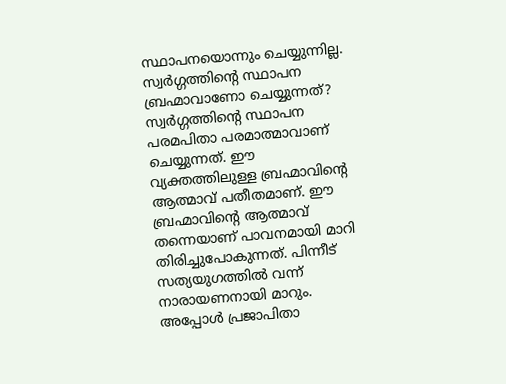സ്ഥാപനയൊന്നും ചെയ്യുന്നില്ല. സ്വർഗ്ഗത്തിന്റെ സ്ഥാപന ബ്രഹ്മാവാണോ ചെയ്യുന്നത്? സ്വർഗ്ഗത്തിന്റെ സ്ഥാപന പരമപിതാ പരമാത്മാവാണ് ചെയ്യുന്നത്. ഈ വ്യക്തത്തിലുള്ള ബ്രഹ്മാവിന്റെ ആത്മാവ് പതീതമാണ്. ഈ ബ്രഹ്മാവിന്റെ ആത്മാവ് തന്നെയാണ് പാവനമായി മാറി തിരിച്ചുപോകുന്നത്. പിന്നീട് സത്യയുഗത്തിൽ വന്ന് നാരായണനായി മാറും. അപ്പോൾ പ്രജാപിതാ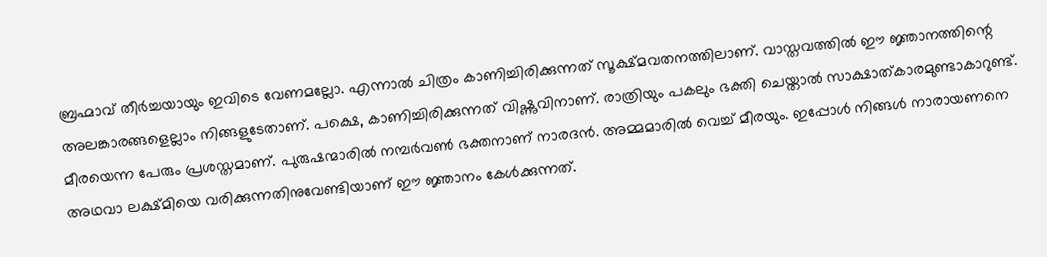ബ്രഹ്മാവ് തീർച്ചയായും ഇവിടെ വേണമല്ലോ. എന്നാൽ ചിത്രം കാണിച്ചിരിക്കുന്നത് സൂക്ഷ്മവതനത്തിലാണ്. വാസ്തവത്തിൽ ഈ ജ്ഞാനത്തിന്റെ അലങ്കാരങ്ങളെല്ലാം നിങ്ങളുടേതാണ്. പക്ഷെ, കാണിച്ചിരിക്കുന്നത് വിഷ്ണുവിനാണ്. രാത്രിയും പകലും ഭക്തി ചെയ്താൽ സാക്ഷാത്കാരമുണ്ടാകാറുണ്ട്. മീരയെന്ന പേരും പ്രശസ്തമാണ്. പുരുഷന്മാരിൽ നമ്പർവൺ ഭക്തനാണ് നാരദൻ. അമ്മമാരിൽ വെച്ച് മീരയും. ഇപ്പോൾ നിങ്ങൾ നാരായണനെ അഥവാ ലക്ഷ്മിയെ വരിക്കുന്നതിനുവേണ്ടിയാണ് ഈ ജ്ഞാനം കേൾക്കുന്നത്.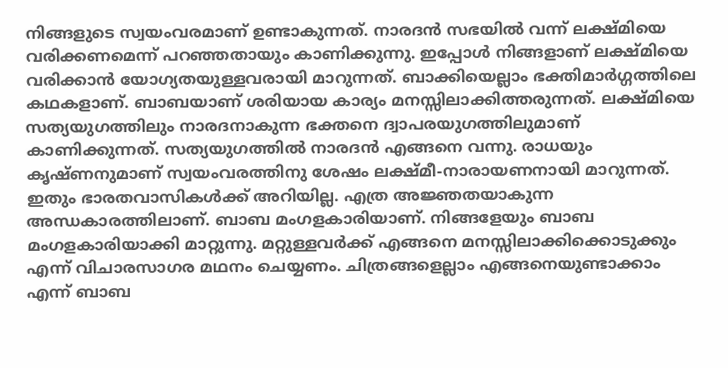നിങ്ങളുടെ സ്വയംവരമാണ് ഉണ്ടാകുന്നത്. നാരദൻ സഭയിൽ വന്ന് ലക്ഷ്മിയെ വരിക്കണമെന്ന് പറഞ്ഞതായും കാണിക്കുന്നു. ഇപ്പോൾ നിങ്ങളാണ് ലക്ഷ്മിയെ വരിക്കാൻ യോഗ്യതയുള്ളവരായി മാറുന്നത്. ബാക്കിയെല്ലാം ഭക്തിമാർഗ്ഗത്തിലെ കഥകളാണ്. ബാബയാണ് ശരിയായ കാര്യം മനസ്സിലാക്കിത്തരുന്നത്. ലക്ഷ്മിയെ സത്യയുഗത്തിലും നാരദനാകുന്ന ഭക്തനെ ദ്വാപരയുഗത്തിലുമാണ് കാണിക്കുന്നത്. സത്യയുഗത്തിൽ നാരദൻ എങ്ങനെ വന്നു. രാധയും കൃഷ്ണനുമാണ് സ്വയംവരത്തിനു ശേഷം ലക്ഷ്മീ-നാരായണനായി മാറുന്നത്. ഇതും ഭാരതവാസികൾക്ക് അറിയില്ല. എത്ര അജ്ഞതയാകുന്ന അന്ധകാരത്തിലാണ്. ബാബ മംഗളകാരിയാണ്. നിങ്ങളേയും ബാബ മംഗളകാരിയാക്കി മാറ്റുന്നു. മറ്റുള്ളവർക്ക് എങ്ങനെ മനസ്സിലാക്കിക്കൊടുക്കും എന്ന് വിചാരസാഗര മഥനം ചെയ്യണം. ചിത്രങ്ങളെല്ലാം എങ്ങനെയുണ്ടാക്കാം എന്ന് ബാബ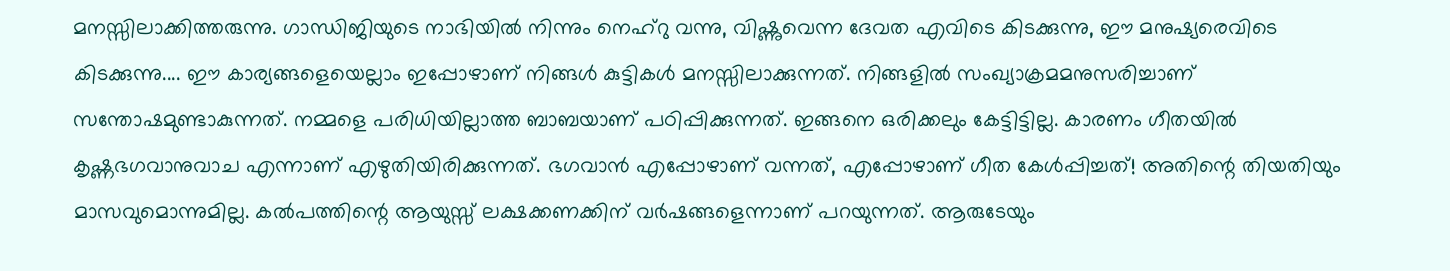മനസ്സിലാക്കിത്തരുന്നു. ഗാന്ധിജിയുടെ നാഭിയിൽ നിന്നും നെഹ്റു വന്നു, വിഷ്ണുവെന്ന ദേവത എവിടെ കിടക്കുന്നു, ഈ മനുഷ്യരെവിടെ കിടക്കുന്നു.... ഈ കാര്യങ്ങളെയെല്ലാം ഇപ്പോഴാണ് നിങ്ങൾ കുട്ടികൾ മനസ്സിലാക്കുന്നത്. നിങ്ങളിൽ സംഖ്യാക്രമമനുസരിച്ചാണ് സന്തോഷമുണ്ടാകുന്നത്. നമ്മളെ പരിധിയില്ലാത്ത ബാബയാണ് പഠിപ്പിക്കുന്നത്. ഇങ്ങനെ ഒരിക്കലും കേട്ടിട്ടില്ല. കാരണം ഗീതയിൽ കൃഷ്ണഭഗവാനുവാച എന്നാണ് എഴുതിയിരിക്കുന്നത്. ഭഗവാൻ എപ്പോഴാണ് വന്നത്, എപ്പോഴാണ് ഗീത കേൾപ്പിച്ചത്! അതിന്റെ തിയതിയും മാസവുമൊന്നുമില്ല. കൽപത്തിന്റെ ആയുസ്സ് ലക്ഷക്കണക്കിന് വർഷങ്ങളെന്നാണ് പറയുന്നത്. ആരുടേയും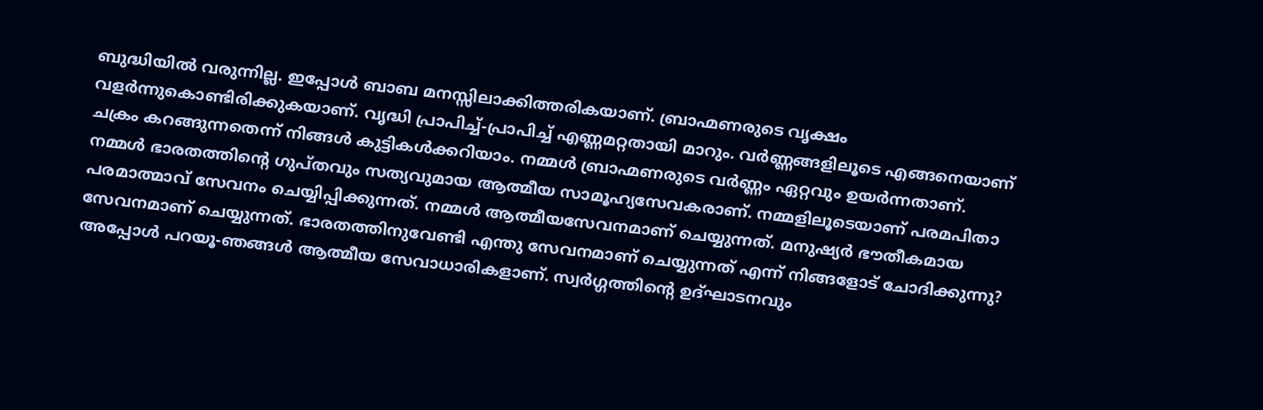ബുദ്ധിയിൽ വരുന്നില്ല. ഇപ്പോൾ ബാബ മനസ്സിലാക്കിത്തരികയാണ്. ബ്രാഹ്മണരുടെ വൃക്ഷം വളർന്നുകൊണ്ടിരിക്കുകയാണ്. വൃദ്ധി പ്രാപിച്ച്-പ്രാപിച്ച് എണ്ണമറ്റതായി മാറും. വർണ്ണങ്ങളിലൂടെ എങ്ങനെയാണ് ചക്രം കറങ്ങുന്നതെന്ന് നിങ്ങൾ കുട്ടികൾക്കറിയാം. നമ്മൾ ബ്രാഹ്മണരുടെ വർണ്ണം ഏറ്റവും ഉയർന്നതാണ്. നമ്മൾ ഭാരതത്തിന്റെ ഗുപ്തവും സത്യവുമായ ആത്മീയ സാമൂഹ്യസേവകരാണ്. നമ്മളിലൂടെയാണ് പരമപിതാ പരമാത്മാവ് സേവനം ചെയ്യിപ്പിക്കുന്നത്. നമ്മൾ ആത്മീയസേവനമാണ് ചെയ്യുന്നത്. മനുഷ്യർ ഭൗതീകമായ സേവനമാണ് ചെയ്യുന്നത്. ഭാരതത്തിനുവേണ്ടി എന്തു സേവനമാണ് ചെയ്യുന്നത് എന്ന് നിങ്ങളോട് ചോദിക്കുന്നു? അപ്പോൾ പറയൂ-ഞങ്ങൾ ആത്മീയ സേവാധാരികളാണ്. സ്വർഗ്ഗത്തിന്റെ ഉദ്ഘാടനവും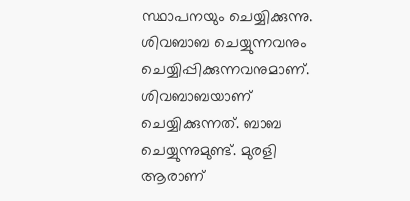സ്ഥാപനയും ചെയ്യിക്കുന്നു. ശിവബാബ ചെയ്യുന്നവനും ചെയ്യിപ്പിക്കുന്നവനുമാണ്. ശിവബാബയാണ് ചെയ്യിക്കുന്നത്. ബാബ ചെയ്യുന്നുമുണ്ട്. മുരളി ആരാണ്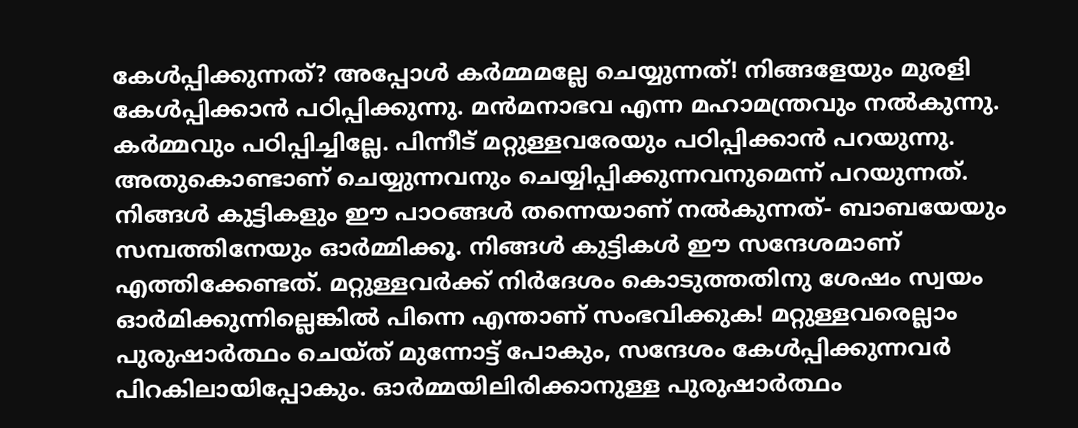കേൾപ്പിക്കുന്നത്? അപ്പോൾ കർമ്മമല്ലേ ചെയ്യുന്നത്! നിങ്ങളേയും മുരളി കേൾപ്പിക്കാൻ പഠിപ്പിക്കുന്നു. മൻമനാഭവ എന്ന മഹാമന്ത്രവും നൽകുന്നു. കർമ്മവും പഠിപ്പിച്ചില്ലേ. പിന്നീട് മറ്റുള്ളവരേയും പഠിപ്പിക്കാൻ പറയുന്നു. അതുകൊണ്ടാണ് ചെയ്യുന്നവനും ചെയ്യിപ്പിക്കുന്നവനുമെന്ന് പറയുന്നത്. നിങ്ങൾ കുട്ടികളും ഈ പാഠങ്ങൾ തന്നെയാണ് നൽകുന്നത്- ബാബയേയും സമ്പത്തിനേയും ഓർമ്മിക്കൂ. നിങ്ങൾ കുട്ടികൾ ഈ സന്ദേശമാണ് എത്തിക്കേണ്ടത്. മറ്റുള്ളവർക്ക് നിർദേശം കൊടുത്തതിനു ശേഷം സ്വയം ഓർമിക്കുന്നില്ലെങ്കിൽ പിന്നെ എന്താണ് സംഭവിക്കുക! മറ്റുള്ളവരെല്ലാം പുരുഷാർത്ഥം ചെയ്ത് മുന്നോട്ട് പോകും, സന്ദേശം കേൾപ്പിക്കുന്നവർ പിറകിലായിപ്പോകും. ഓർമ്മയിലിരിക്കാനുള്ള പുരുഷാർത്ഥം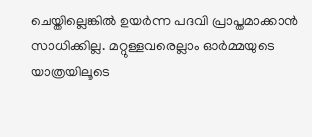ചെയ്തില്ലെങ്കിൽ ഉയർന്ന പദവി പ്രാപ്തമാക്കാൻ സാധിക്കില്ല. മറ്റുള്ളവരെല്ലാം ഓർമ്മയുടെ യാത്രയിലൂടെ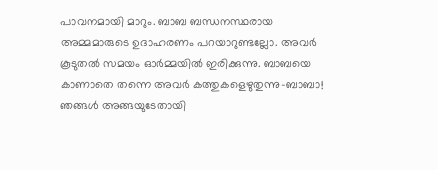പാവനമായി മാറും. ബാബ ബന്ധനസ്ഥരായ അമ്മമാരുടെ ഉദാഹരണം പറയാറുണ്ടല്ലോ. അവർ കൂടുതൽ സമയം ഓർമ്മയിൽ ഇരിക്കുന്നു. ബാബയെ കാണാതെ തന്നെ അവർ കത്തുകളെഴുതുന്നു-ബാബാ! ഞങ്ങൾ അങ്ങയുടേതായി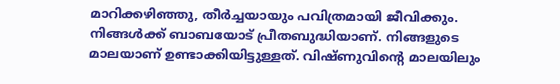മാറിക്കഴിഞ്ഞു, തീർച്ചയായും പവിത്രമായി ജീവിക്കും. നിങ്ങൾക്ക് ബാബയോട് പ്രീതബുദ്ധിയാണ്. നിങ്ങളുടെ മാലയാണ് ഉണ്ടാക്കിയിട്ടുള്ളത്. വിഷ്ണുവിന്റെ മാലയിലും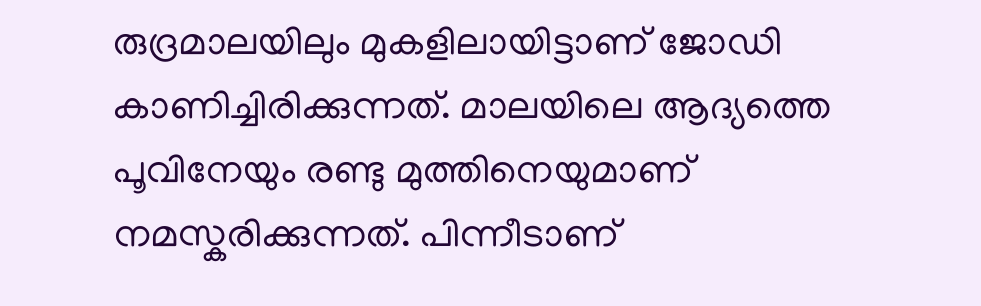രുദ്രമാലയിലും മുകളിലായിട്ടാണ് ജോഡി കാണിച്ചിരിക്കുന്നത്. മാലയിലെ ആദ്യത്തെ പൂവിനേയും രണ്ടു മുത്തിനെയുമാണ് നമസ്കരിക്കുന്നത്. പിന്നീടാണ്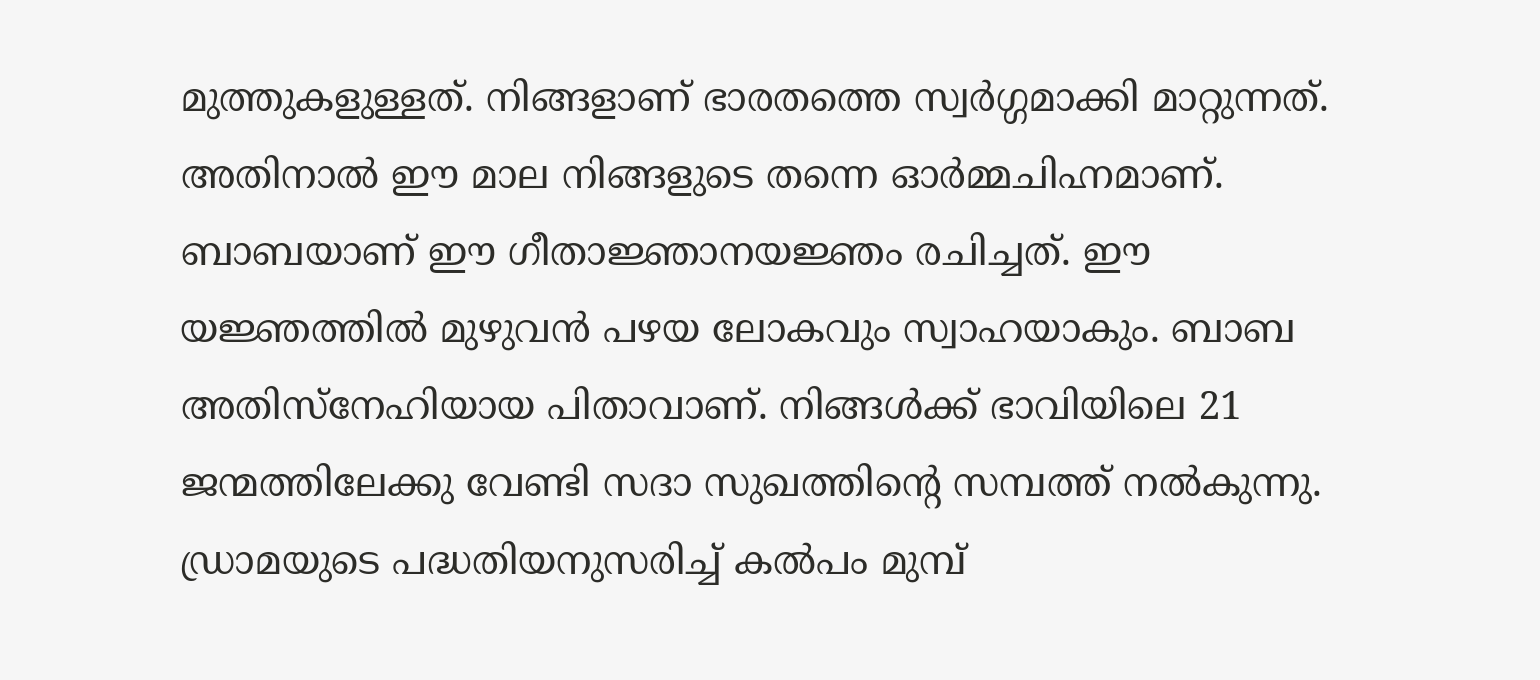മുത്തുകളുള്ളത്. നിങ്ങളാണ് ഭാരതത്തെ സ്വർഗ്ഗമാക്കി മാറ്റുന്നത്. അതിനാൽ ഈ മാല നിങ്ങളുടെ തന്നെ ഓർമ്മചിഹ്നമാണ്. ബാബയാണ് ഈ ഗീതാജ്ഞാനയജ്ഞം രചിച്ചത്. ഈ യജ്ഞത്തിൽ മുഴുവൻ പഴയ ലോകവും സ്വാഹയാകും. ബാബ അതിസ്നേഹിയായ പിതാവാണ്. നിങ്ങൾക്ക് ഭാവിയിലെ 21 ജന്മത്തിലേക്കു വേണ്ടി സദാ സുഖത്തിന്റെ സമ്പത്ത് നൽകുന്നു. ഡ്രാമയുടെ പദ്ധതിയനുസരിച്ച് കൽപം മുമ്പ്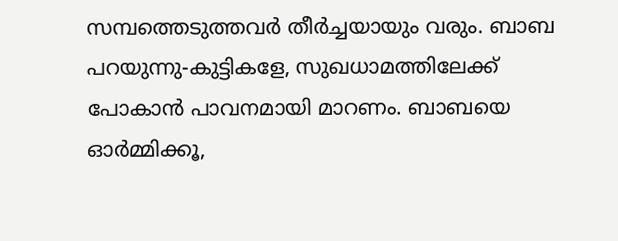സമ്പത്തെടുത്തവർ തീർച്ചയായും വരും. ബാബ പറയുന്നു-കുട്ടികളേ, സുഖധാമത്തിലേക്ക് പോകാൻ പാവനമായി മാറണം. ബാബയെ ഓർമ്മിക്കൂ,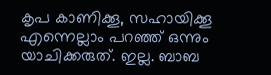കൃപ കാണിക്കൂ, സഹായിക്കൂ എന്നെല്ലാം പറഞ്ഞ് ഒന്നും യാചിക്കരുത്. ഇല്ല. ബാബ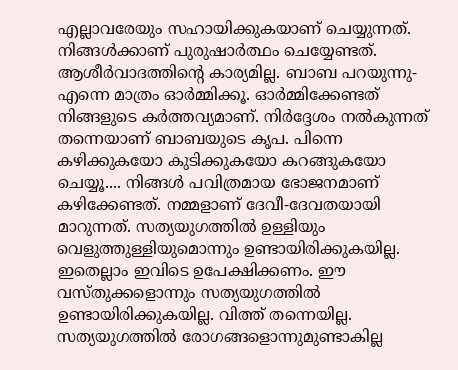എല്ലാവരേയും സഹായിക്കുകയാണ് ചെയ്യുന്നത്. നിങ്ങൾക്കാണ് പുരുഷാർത്ഥം ചെയ്യേണ്ടത്. ആശീർവാദത്തിന്റെ കാര്യമില്ല. ബാബ പറയുന്നു-എന്നെ മാത്രം ഓർമ്മിക്കൂ. ഓർമ്മിക്കേണ്ടത് നിങ്ങളുടെ കർത്തവ്യമാണ്. നിർദ്ദേശം നൽകുന്നത് തന്നെയാണ് ബാബയുടെ കൃപ. പിന്നെ കഴിക്കുകയോ കുടിക്കുകയോ കറങ്ങുകയോ ചെയ്യൂ.... നിങ്ങൾ പവിത്രമായ ഭോജനമാണ് കഴിക്കേണ്ടത്. നമ്മളാണ് ദേവീ-ദേവതയായി മാറുന്നത്. സത്യയുഗത്തിൽ ഉള്ളിയും വെളുത്തുള്ളിയുമൊന്നും ഉണ്ടായിരിക്കുകയില്ല. ഇതെല്ലാം ഇവിടെ ഉപേക്ഷിക്കണം. ഈ വസ്തുക്കളൊന്നും സത്യയുഗത്തിൽ ഉണ്ടായിരിക്കുകയില്ല. വിത്ത് തന്നെയില്ല. സത്യയുഗത്തിൽ രോഗങ്ങളൊന്നുമുണ്ടാകില്ല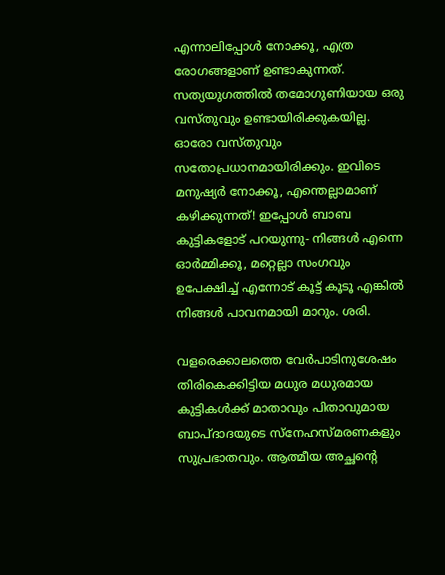എന്നാലിപ്പോൾ നോക്കൂ, എത്ര രോഗങ്ങളാണ് ഉണ്ടാകുന്നത്. സത്യയുഗത്തിൽ തമോഗുണിയായ ഒരു വസ്തുവും ഉണ്ടായിരിക്കുകയില്ല. ഓരോ വസ്തുവും സതോപ്രധാനമായിരിക്കും. ഇവിടെ മനുഷ്യർ നോക്കൂ, എന്തെല്ലാമാണ് കഴിക്കുന്നത്! ഇപ്പോൾ ബാബ കുട്ടികളോട് പറയുന്നു- നിങ്ങൾ എന്നെ ഓർമ്മിക്കൂ, മറ്റെല്ലാ സംഗവും ഉപേക്ഷിച്ച് എന്നോട് കൂട്ട് കൂടൂ എങ്കിൽ നിങ്ങൾ പാവനമായി മാറും. ശരി.

വളരെക്കാലത്തെ വേർപാടിനുശേഷം തിരികെക്കിട്ടിയ മധുര മധുരമായ കുട്ടികൾക്ക് മാതാവും പിതാവുമായ ബാപ്ദാദയുടെ സ്നേഹസ്മരണകളും സുപ്രഭാതവും. ആത്മീയ അച്ഛന്റെ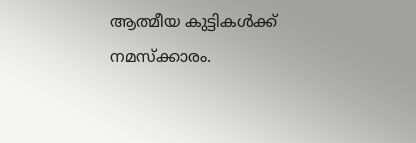ആത്മീയ കുട്ടികൾക്ക് നമസ്ക്കാരം.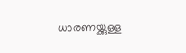ധാരണയ്ക്കുള്ള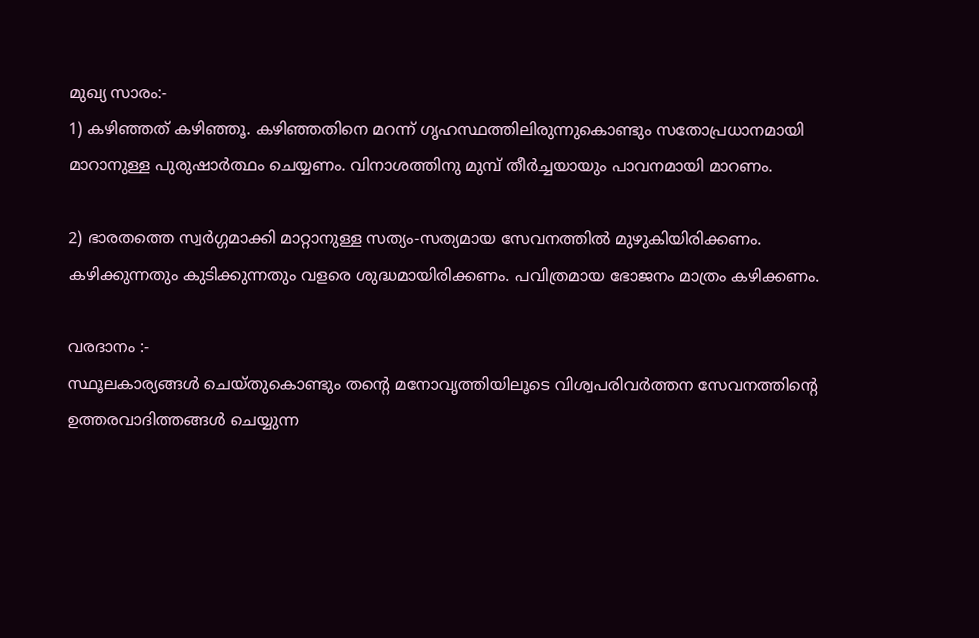മുഖ്യ സാരം:-
1) കഴിഞ്ഞത് കഴിഞ്ഞൂ. കഴിഞ്ഞതിനെ മറന്ന് ഗൃഹസ്ഥത്തിലിരുന്നുകൊണ്ടും സതോപ്രധാനമായി മാറാനുള്ള പുരുഷാർത്ഥം ചെയ്യണം. വിനാശത്തിനു മുമ്പ് തീർച്ചയായും പാവനമായി മാറണം.

2) ഭാരതത്തെ സ്വർഗ്ഗമാക്കി മാറ്റാനുള്ള സത്യം-സത്യമായ സേവനത്തിൽ മുഴുകിയിരിക്കണം. കഴിക്കുന്നതും കുടിക്കുന്നതും വളരെ ശുദ്ധമായിരിക്കണം. പവിത്രമായ ഭോജനം മാത്രം കഴിക്കണം.

വരദാനം :-
സ്ഥൂലകാര്യങ്ങൾ ചെയ്തുകൊണ്ടും തന്റെ മനോവൃത്തിയിലൂടെ വിശ്വപരിവർത്തന സേവനത്തിന്റെ ഉത്തരവാദിത്തങ്ങൾ ചെയ്യുന്ന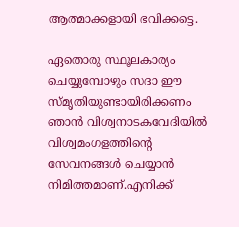ആത്മാക്കളായി ഭവിക്കട്ടെ.

ഏതൊരു സ്ഥൂലകാര്യം ചെയ്യുമ്പോഴും സദാ ഈ സ്മൃതിയുണ്ടായിരിക്കണം ഞാൻ വിശ്വനാടകവേദിയിൽ വിശ്വമംഗളത്തിന്റെ സേവനങ്ങൾ ചെയ്യാൻ നിമിത്തമാണ്.എനിക്ക്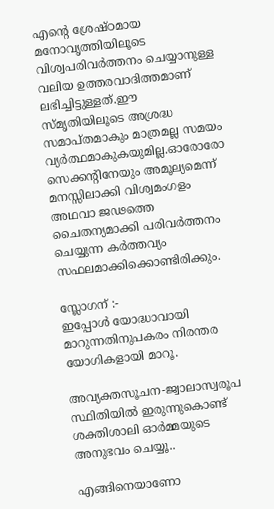എന്റെ ശ്രേഷ്ഠമായ മനോവൃത്തിയിലൂടെ വിശ്വപരിവർത്തനം ചെയ്യാനുള്ള വലിയ ഉത്തരവാദിത്തമാണ് ലഭിച്ചിട്ടുള്ളത്.ഈ സ്മൃതിയിലൂടെ അശ്രദ്ധ സമാപ്തമാകും മാത്രമല്ല സമയം വ്യർത്ഥമാകുകയുമില്ല.ഓരോരോ സെക്കന്റിനേയും അമൂല്യമെന്ന് മനസ്സിലാക്കി വിശ്വമംഗളം അഥവാ ജഢത്തെ ചൈതന്യമാക്കി പരിവർത്തനം ചെയ്യുന്ന കർത്തവ്യം സഫലമാക്കിക്കൊണ്ടിരിക്കും.

സ്ലോഗന് :-
ഇപ്പോൾ യോദ്ധാവായി മാറുന്നതിനുപകരം നിരന്തര യോഗികളായി മാറൂ.

അവ്യക്തസൂചന-ജ്വാലാസ്വരൂപ സ്ഥിതിയിൽ ഇരുന്നുകൊണ്ട് ശക്തിശാലി ഓർമ്മയുടെ അനുഭവം ചെയ്യൂ..

എങ്ങിനെയാണോ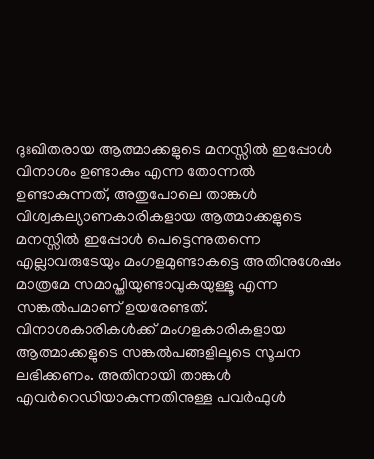ദുഃഖിതരായ ആത്മാക്കളുടെ മനസ്സിൽ ഇപ്പോൾ വിനാശം ഉണ്ടാകും എന്ന തോന്നൽ ഉണ്ടാകുന്നത്, അതുപോലെ താങ്കൾ വിശ്വകല്യാണകാരികളായ ആത്മാക്കളുടെ മനസ്സിൽ ഇപ്പോൾ പെട്ടെന്നുതന്നെ എല്ലാവരുടേയും മംഗളമുണ്ടാകട്ടെ അതിനുശേഷം മാത്രമേ സമാപ്തിയുണ്ടാവുകയുള്ളൂ എന്ന സങ്കൽപമാണ് ഉയരേണ്ടത്. വിനാശകാരികൾക്ക് മംഗളകാരികളായ ആത്മാക്കളുടെ സങ്കൽപങ്ങളിലൂടെ സൂചന ലഭിക്കണം. അതിനായി താങ്കൾ എവർറെഡിയാകുന്നതിനുള്ള പവർഫുൾ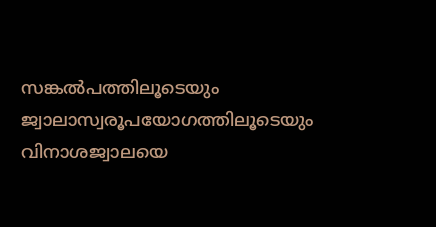സങ്കൽപത്തിലൂടെയും ജ്വാലാസ്വരൂപയോഗത്തിലൂടെയും വിനാശജ്വാലയെ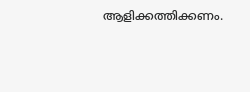ആളിക്കത്തിക്കണം.